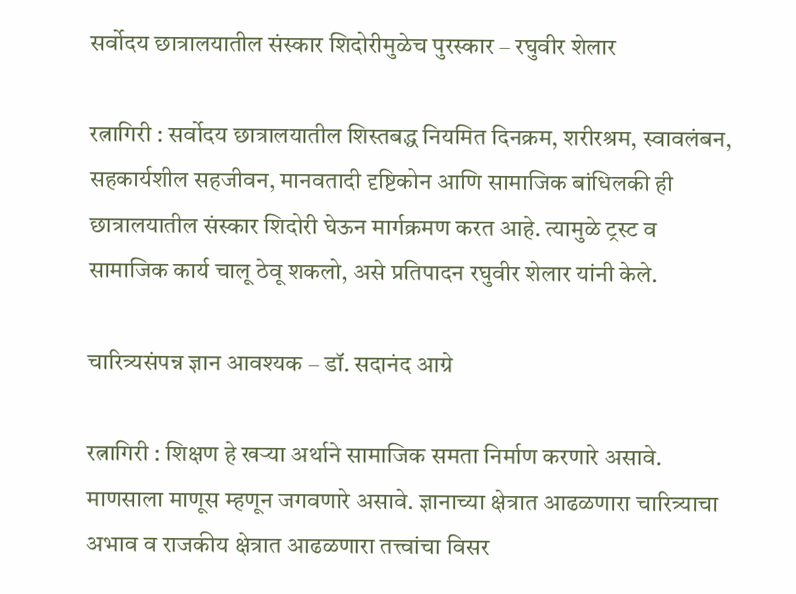सर्वोदय छात्रालयातील संस्कार शिदोरीमुळेच पुरस्कार – रघुवीर शेलार

रत्नागिरी : सर्वोदय छात्रालयातील शिस्तबद्ध नियमित दिनक्रम, शरीरश्रम, स्वावलंबन, सहकार्यशील सहजीवन, मानवतादी दृष्टिकोन आणि सामाजिक बांधिलकी ही छात्रालयातील संस्कार शिदोरी घेऊन मार्गक्रमण करत आहे. त्यामुळे ट्रस्ट व सामाजिक कार्य चालू ठेवू शकलो, असे प्रतिपादन रघुवीर शेलार यांनी केले.

चारित्र्यसंपन्न ज्ञान आवश्यक – डॉ. सदानंद आग्रे

रत्नागिरी : शिक्षण हे खऱ्या अर्थाने सामाजिक समता निर्माण करणारे असावे. माणसाला माणूस म्हणून जगवणारे असावे. ज्ञानाच्या क्षेत्रात आढळणारा चारित्र्याचा अभाव व राजकीय क्षेत्रात आढळणारा तत्त्वांचा विसर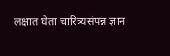लक्षात घेता चारित्र्यसंपन्न ज्ञान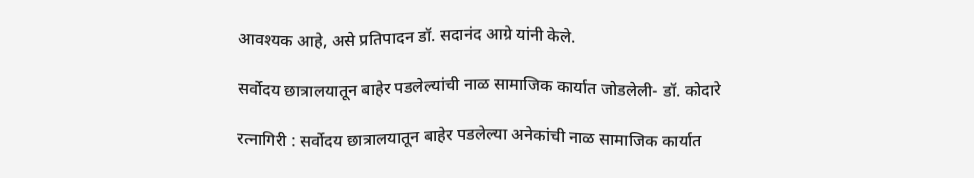आवश्यक आहे, असे प्रतिपादन डॉ. सदानंद आग्रे यांनी केले.

सर्वोदय छात्रालयातून बाहेर पडलेल्यांची नाळ सामाजिक कार्यात जोडलेली- डॉ. कोदारे

रत्नागिरी : सर्वोदय छात्रालयातून बाहेर पडलेल्या अनेकांची नाळ सामाजिक कार्यात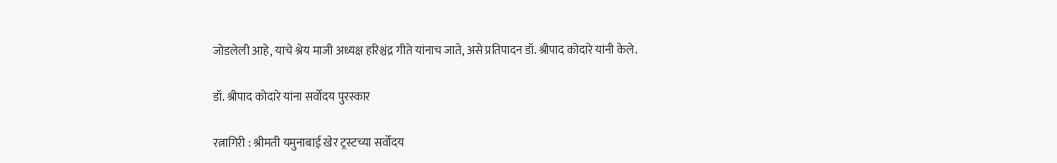जोडलेली आहे, याचे श्रेय माजी अध्यक्ष हरिश्चंद्र गीते यांनाच जाते, असे प्रतिपादन डॉ. श्रीपाद कोदारे यांनी केले.

डॉ. श्रीपाद कोदारे यांना सर्वोदय पुरस्कार

रत्नागिरी : श्रीमती यमुनाबाई खेर ट्रस्टच्या सर्वोदय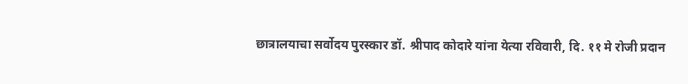छात्रालयाचा सर्वोदय पुरस्कार डॉ. श्रीपाद कोदारे यांना येत्या रविवारी, दि. ११ मे रोजी प्रदान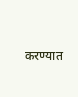करण्यात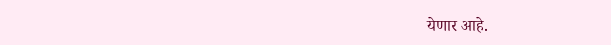येणार आहे.